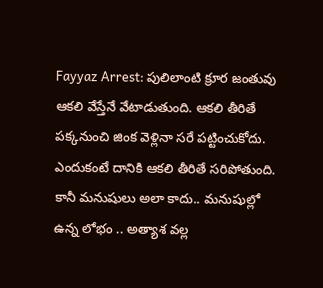Fayyaz Arrest: పులిలాంటి క్రూర జంతువు ఆకలి వేస్తేనే వేటాడుతుంది. ఆకలి తీరితే పక్కనుంచి జింక వెళ్లినా సరే పట్టించుకోదు. ఎందుకంటే దానికి ఆకలి తీరితే సరిపోతుంది. కానీ మనుషులు అలా కాదు.. మనుషుల్లో ఉన్న లోభం .. అత్యాశ వల్ల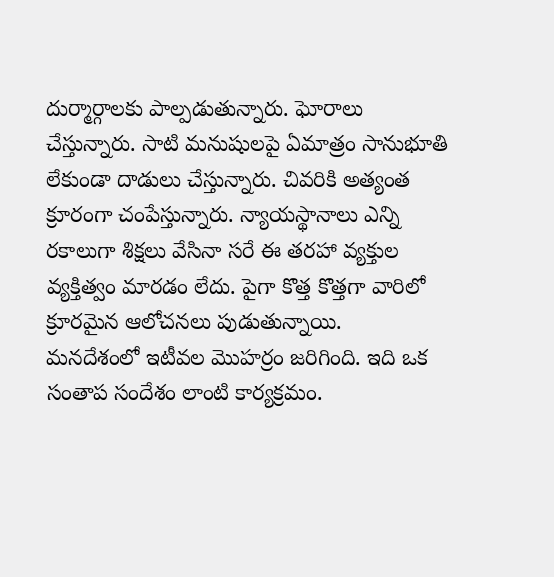దుర్మార్గాలకు పాల్పడుతున్నారు. ఘోరాలు చేస్తున్నారు. సాటి మనుషులపై ఏమాత్రం సానుభూతి లేకుండా దాడులు చేస్తున్నారు. చివరికి అత్యంత క్రూరంగా చంపేస్తున్నారు. న్యాయస్థానాలు ఎన్ని రకాలుగా శిక్షలు వేసినా సరే ఈ తరహా వ్యక్తుల వ్యక్తిత్వం మారడం లేదు. పైగా కొత్త కొత్తగా వారిలో క్రూరమైన ఆలోచనలు పుడుతున్నాయి.
మనదేశంలో ఇటీవల మొహర్రం జరిగింది. ఇది ఒక సంతాప సందేశం లాంటి కార్యక్రమం.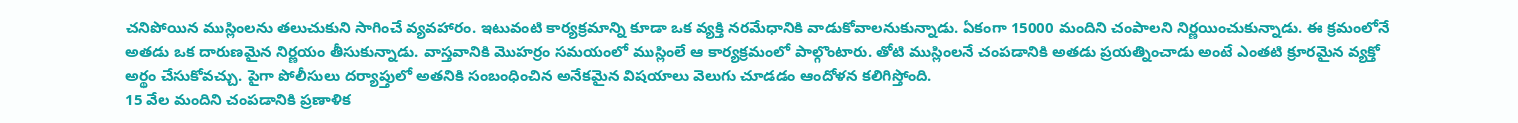చనిపోయిన ముస్లింలను తలుచుకుని సాగించే వ్యవహారం. ఇటువంటి కార్యక్రమాన్ని కూడా ఒక వ్యక్తి నరమేధానికి వాడుకోవాలనుకున్నాడు. ఏకంగా 15000 మందిని చంపాలని నిర్ణయించుకున్నాడు. ఈ క్రమంలోనే అతడు ఒక దారుణమైన నిర్ణయం తీసుకున్నాడు. వాస్తవానికి మొహర్రం సమయంలో ముస్లింలే ఆ కార్యక్రమంలో పాల్గొంటారు. తోటి ముస్లింలనే చంపడానికి అతడు ప్రయత్నించాడు అంటే ఎంతటి క్రూరమైన వ్యక్తో అర్థం చేసుకోవచ్చు. పైగా పోలీసులు దర్యాప్తులో అతనికి సంబంధించిన అనేకమైన విషయాలు వెలుగు చూడడం ఆందోళన కలిగిస్తోంది.
15 వేల మందిని చంపడానికి ప్రణాళిక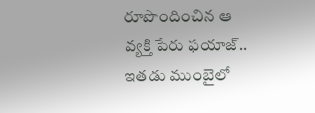రూపొందించిన ఆ వ్యక్తి పేరు ఫయాజ్.. ఇతడు ముంబైలో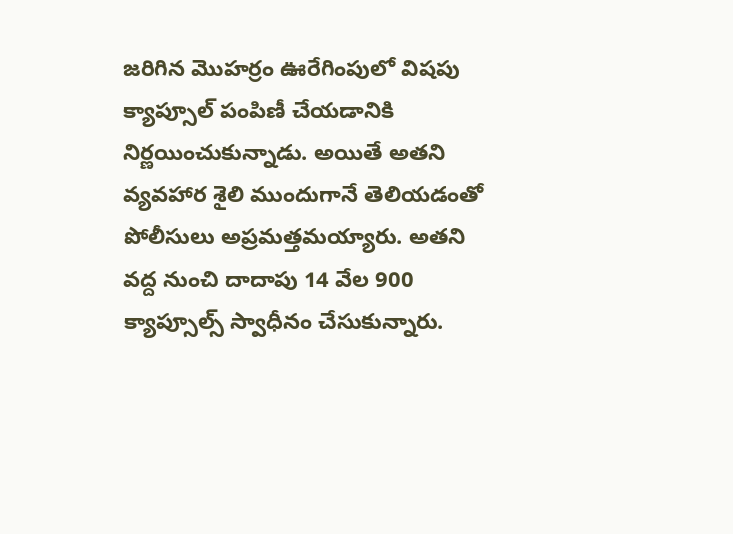జరిగిన మొహర్రం ఊరేగింపులో విషపు క్యాప్సూల్ పంపిణీ చేయడానికి నిర్ణయించుకున్నాడు. అయితే అతని వ్యవహార శైలి ముందుగానే తెలియడంతో పోలీసులు అప్రమత్తమయ్యారు. అతని వద్ద నుంచి దాదాపు 14 వేల 900 క్యాప్సూల్స్ స్వాధీనం చేసుకున్నారు.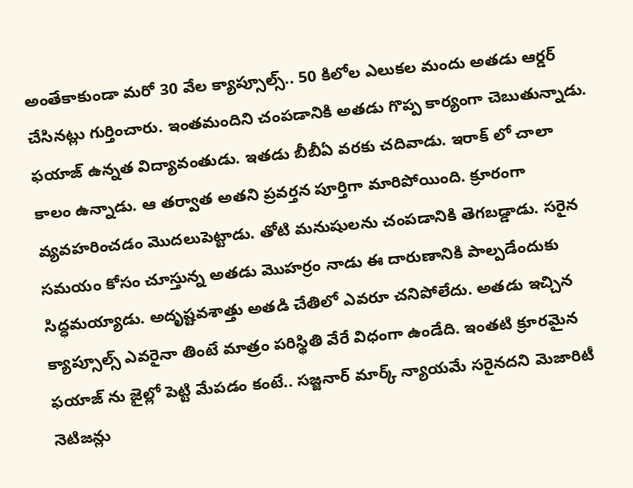అంతేకాకుండా మరో 30 వేల క్యాప్సూల్స్.. 50 కిలోల ఎలుకల మందు అతడు ఆర్డర్ చేసినట్లు గుర్తించారు. ఇంతమందిని చంపడానికి అతడు గొప్ప కార్యంగా చెబుతున్నాడు.
ఫయాజ్ ఉన్నత విద్యావంతుడు. ఇతడు బీబీఏ వరకు చదివాడు. ఇరాక్ లో చాలా కాలం ఉన్నాడు. ఆ తర్వాత అతని ప్రవర్తన పూర్తిగా మారిపోయింది. క్రూరంగా వ్యవహరించడం మొదలుపెట్టాడు. తోటి మనుషులను చంపడానికి తెగబడ్డాడు. సరైన సమయం కోసం చూస్తున్న అతడు మొహర్రం నాడు ఈ దారుణానికి పాల్పడేందుకు సిద్ధమయ్యాడు. అదృష్టవశాత్తు అతడి చేతిలో ఎవరూ చనిపోలేదు. అతడు ఇచ్చిన క్యాప్సూల్స్ ఎవరైనా తింటే మాత్రం పరిస్థితి వేరే విధంగా ఉండేది. ఇంతటి క్రూరమైన ఫయాజ్ ను జైల్లో పెట్టి మేపడం కంటే.. సజ్జనార్ మార్క్ న్యాయమే సరైనదని మెజారిటీ నెటిజన్లు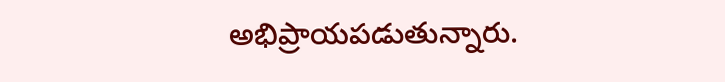అభిప్రాయపడుతున్నారు.